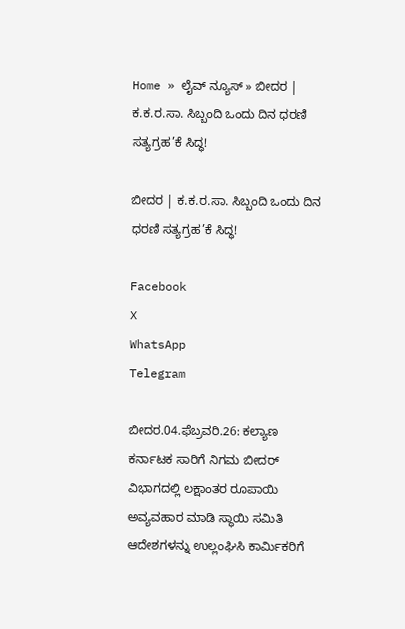Home » ಲೈವ್ ನ್ಯೂಸ್ » ಬೀದರ | ಕ.ಕ.ರ.ಸಾ. ಸಿಬ್ಬಂದಿ ಒಂದು ದಿನ ಧರಣಿ ಸತ್ಯಗ್ರಹ’ಕೆ ಸಿದ್ಧ!

ಬೀದರ | ಕ.ಕ.ರ.ಸಾ. ಸಿಬ್ಬಂದಿ ಒಂದು ದಿನ ಧರಣಿ ಸತ್ಯಗ್ರಹ’ಕೆ ಸಿದ್ಧ!

Facebook
X
WhatsApp
Telegram

ಬೀದರ.04.ಫೆಬ್ರವರಿ.26: ಕಲ್ಯಾಣ ಕರ್ನಾಟಕ ಸಾರಿಗೆ ನಿಗಮ ಬೀದರ್ ವಿಭಾಗದಲ್ಲಿ ಲಕ್ಷಾಂತರ ರೂಪಾಯಿ ಅವ್ಯವಹಾರ ಮಾಡಿ ಸ್ಥಾಯಿ ಸಮಿತಿ ಆದೇಶಗಳನ್ನು ಉಲ್ಲಂಘಿಸಿ ಕಾರ್ಮಿಕರಿಗೆ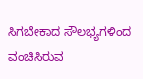ಸಿಗಬೇಕಾದ ಸೌಲಭ್ಯಗಳಿಂದ ವಂಚಿಸಿರುವ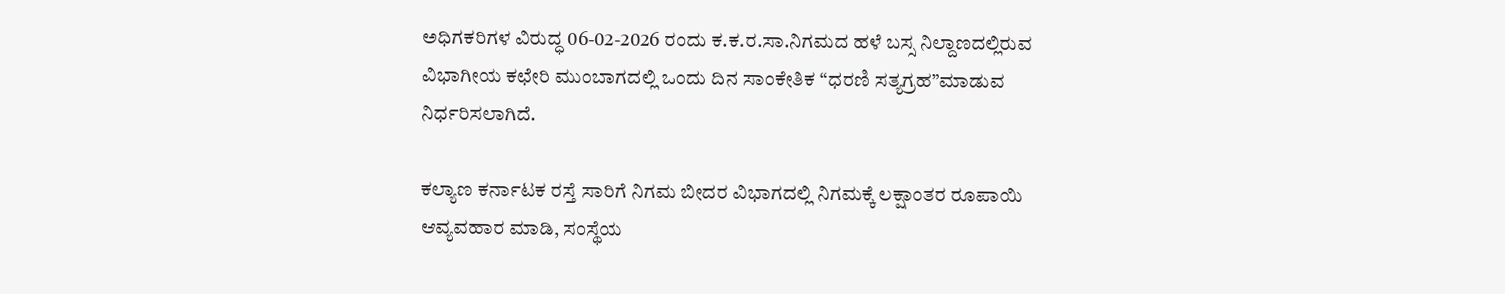ಅಧಿಗಕರಿಗಳ ವಿರುದ್ಧ 06-02-2026 ರಂದು ಕ.ಕ.ರ.ಸಾ.ನಿಗಮದ ಹಳೆ ಬಸ್ಸ ನಿಲ್ದಾಣದಲ್ಲಿರುವ ವಿಭಾಗೀಯ ಕಛೇರಿ ಮುಂಬಾಗದಲ್ಲಿ ಒಂದು ದಿನ ಸಾಂಕೇತಿಕ “ಧರಣಿ ಸತ್ಯಗ್ರಹ”ಮಾಡುವ ನಿರ್ಧರಿಸಲಾಗಿದೆ.

ಕಲ್ಯಾಣ ಕರ್ನಾಟಕ ರಸ್ತೆ ಸಾರಿಗೆ ನಿಗಮ ಬೀದರ ವಿಭಾಗದಲ್ಲಿ ನಿಗಮಕ್ಕೆ ಲಕ್ಷಾಂತರ ರೂಪಾಯಿ ಆವ್ಯವಹಾರ ಮಾಡಿ, ಸಂಸ್ಥೆಯ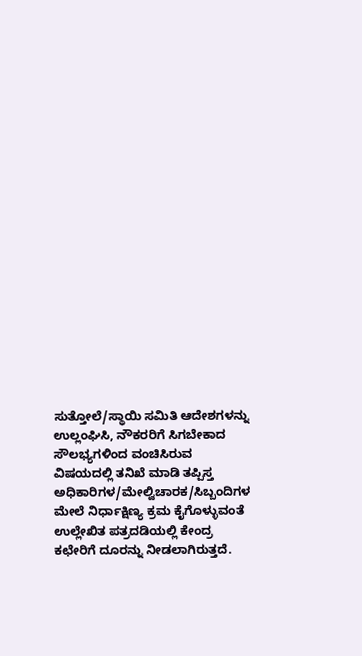ಸುತ್ತೋಲೆ/ಸ್ಥಾಯಿ ಸಮಿತಿ ಆದೇಶಗಳನ್ನು ಉಲ್ಲಂಘಿಸಿ, ನೌಕರರಿಗೆ ಸಿಗಬೇಕಾದ ಸೌಲಭ್ಯಗಳಿಂದ ವಂಚಿಸಿರುವ ವಿಷಯದಲ್ಲಿ ತನಿಖೆ ಮಾಡಿ ತಪ್ಪಿಸ್ತ ಅಧಿಕಾರಿಗಳ/ಮೇಲ್ವಿಚಾರಕ/ಸಿಬ್ಬಂದಿಗಳ ಮೇಲೆ ನಿರ್ಧಾಕ್ಷಿಣ್ಯ ಕ್ರಮ ಕೈಗೊಳ್ಳುವಂತೆ ಉಲ್ಲೇಖಿತ ಪತ್ರದಡಿಯಲ್ಲಿ ಕೇಂದ್ರ ಕಛೇರಿಗೆ ದೂರನ್ನು ನೀಡಲಾಗಿರುತ್ತದೆ.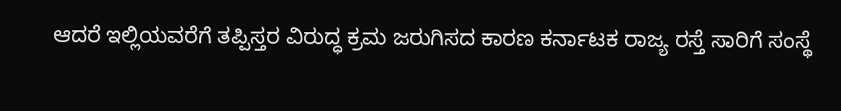ಆದರೆ ಇಲ್ಲಿಯವರೆಗೆ ತಪ್ಪಿಸ್ತರ ವಿರುದ್ಧ ಕ್ರಮ ಜರುಗಿಸದ ಕಾರಣ ಕರ್ನಾಟಕ ರಾಜ್ಯ ರಸ್ತೆ ಸಾರಿಗೆ ಸಂಸ್ಥೆ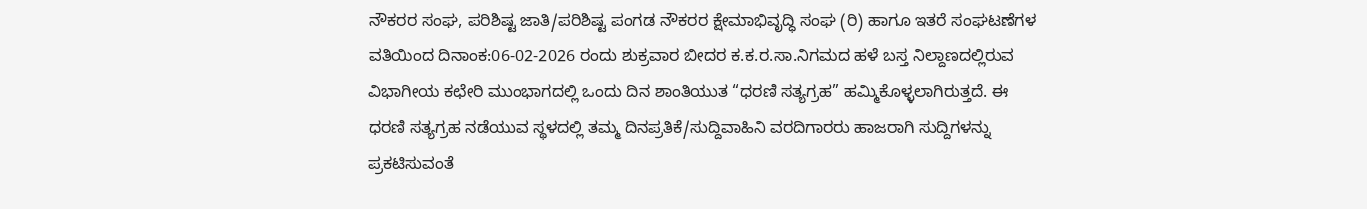ನೌಕರರ ಸಂಘ, ಪರಿಶಿಷ್ಟ ಜಾತಿ/ಪರಿಶಿಷ್ಟ ಪಂಗಡ ನೌಕರರ ಕ್ಷೇಮಾಭಿವೃದ್ಧಿ ಸಂಘ (ರಿ) ಹಾಗೂ ಇತರೆ ಸಂಘಟಣೆಗಳ ವತಿಯಿಂದ ದಿನಾಂಕ:06-02-2026 ರಂದು ಶುಕ್ರವಾರ ಬೀದರ ಕ.ಕ.ರ.ಸಾ.ನಿಗಮದ ಹಳೆ ಬಸ್ತ ನಿಲ್ದಾಣದಲ್ಲಿರುವ ವಿಭಾಗೀಯ ಕಛೇರಿ ಮುಂಭಾಗದಲ್ಲಿ ಒಂದು ದಿನ ಶಾಂತಿಯುತ “ಧರಣಿ ಸತ್ಯಗ್ರಹ” ಹಮ್ಮಿಕೊಳ್ಳಲಾಗಿರುತ್ತದೆ. ಈ ಧರಣಿ ಸತ್ಯಗ್ರಹ ನಡೆಯುವ ಸ್ಥಳದಲ್ಲಿ ತಮ್ಮ ದಿನಪ್ರತಿಕೆ/ಸುದ್ದಿವಾಹಿನಿ ವರದಿಗಾರರು ಹಾಜರಾಗಿ ಸುದ್ದಿಗಳನ್ನು ಪ್ರಕಟಿಸುವಂತೆ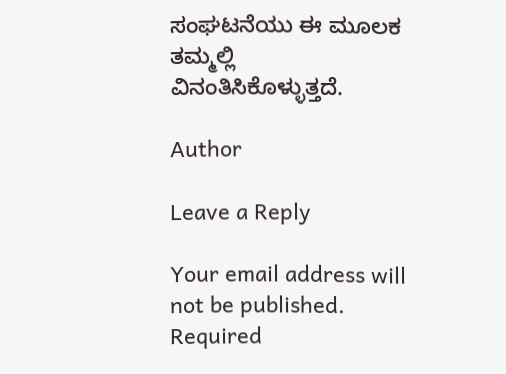ಸಂಘಟನೆಯು ಈ ಮೂಲಕ ತಮ್ಮಲ್ಲಿ ವಿನಂತಿಸಿಕೊಳ್ಳುತ್ತದೆ.

Author

Leave a Reply

Your email address will not be published. Required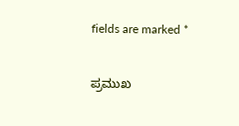fields are marked *

ಪ್ರಮುಖ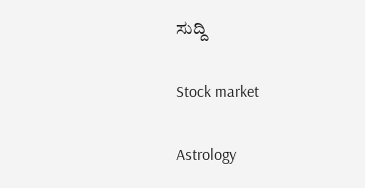ಸುದ್ದಿ

Stock market

Astrology